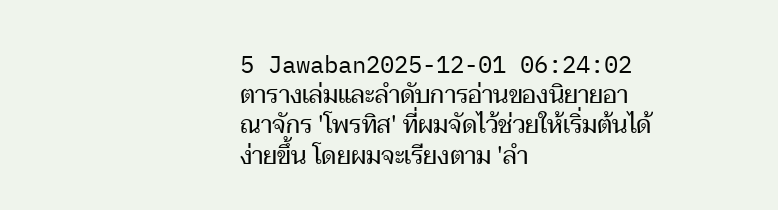5 Jawaban2025-12-01 06:24:02
ตารางเล่มและลำดับการอ่านของนิยายอาณาจักร 'โพรทิส' ที่ผมจัดไว้ช่วยให้เริ่มต้นได้ง่ายขึ้น โดยผมจะเรียงตาม 'ลำ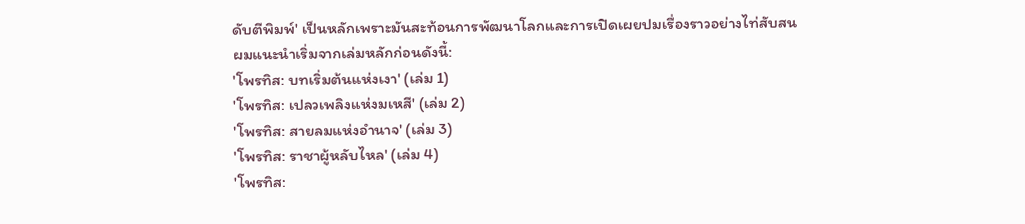ดับตีพิมพ์' เป็นหลักเพราะมันสะท้อนการพัฒนาโลกและการเปิดเผยปมเรื่องราวอย่างไท่สับสน
ผมแนะนำเริ่มจากเล่มหลักก่อนดังนี้:
'โพรทิส: บทเริ่มต้นแห่งเงา' (เล่ม 1)
'โพรทิส: เปลวเพลิงแห่งมเหสี' (เล่ม 2)
'โพรทิส: สายลมแห่งอำนาจ' (เล่ม 3)
'โพรทิส: ราชาผู้หลับไหล' (เล่ม 4)
'โพรทิส: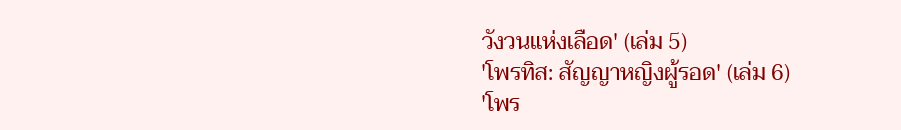วังวนแห่งเลือด' (เล่ม 5)
'โพรทิส: สัญญาหญิงผู้รอด' (เล่ม 6)
'โพร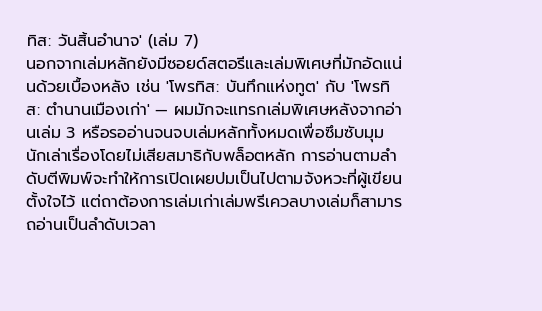ทิส: วันสิ้นอำนาจ' (เล่ม 7)
นอกจากเล่มหลักยังมีซอยด์สตอรีและเล่มพิเศษที่มักอัดแน่นด้วยเบื้องหลัง เช่น 'โพรทิส: บันทึกแห่งทูต' กับ 'โพรทิส: ตำนานเมืองเก่า' — ผมมักจะแทรกเล่มพิเศษหลังจากอ่านเล่ม 3 หรือรออ่านจนจบเล่มหลักทั้งหมดเพื่อซึมซับมุมนักเล่าเรื่องโดยไม่เสียสมาธิกับพล็อตหลัก การอ่านตามลำดับตีพิมพ์จะทำให้การเปิดเผยปมเป็นไปตามจังหวะที่ผู้เขียนตั้งใจไว้ แต่ถาต้องการเล่มเก่าเล่มพรีเควลบางเล่มก็สามารถอ่านเป็นลำดับเวลา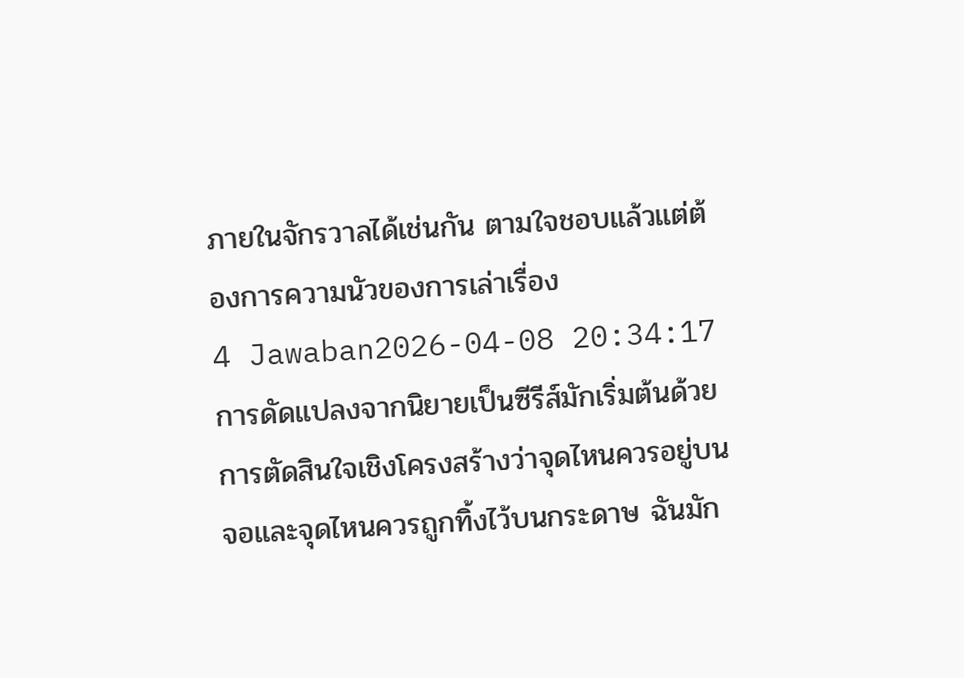ภายในจักรวาลได้เช่นกัน ตามใจชอบแล้วแต่ต้องการความนัวของการเล่าเรื่อง
4 Jawaban2026-04-08 20:34:17
การดัดแปลงจากนิยายเป็นซีรีส์มักเริ่มต้นด้วยการตัดสินใจเชิงโครงสร้างว่าจุดไหนควรอยู่บนจอและจุดไหนควรถูกทิ้งไว้บนกระดาษ ฉันมัก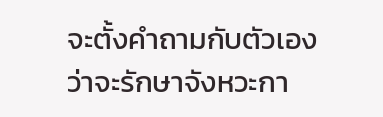จะตั้งคำถามกับตัวเองว่าจะรักษาจังหวะกา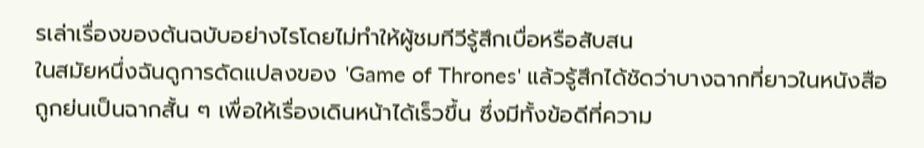รเล่าเรื่องของต้นฉบับอย่างไรโดยไม่ทำให้ผู้ชมทีวีรู้สึกเบื่อหรือสับสน
ในสมัยหนึ่งฉันดูการดัดแปลงของ 'Game of Thrones' แล้วรู้สึกได้ชัดว่าบางฉากที่ยาวในหนังสือถูกย่นเป็นฉากสั้น ๆ เพื่อให้เรื่องเดินหน้าได้เร็วขึ้น ซึ่งมีทั้งข้อดีที่ความ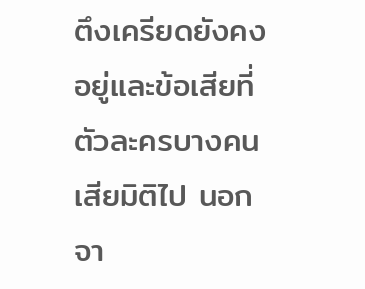ตึงเครียดยังคงอยู่และข้อเสียที่ตัวละครบางคนเสียมิติไป นอกจา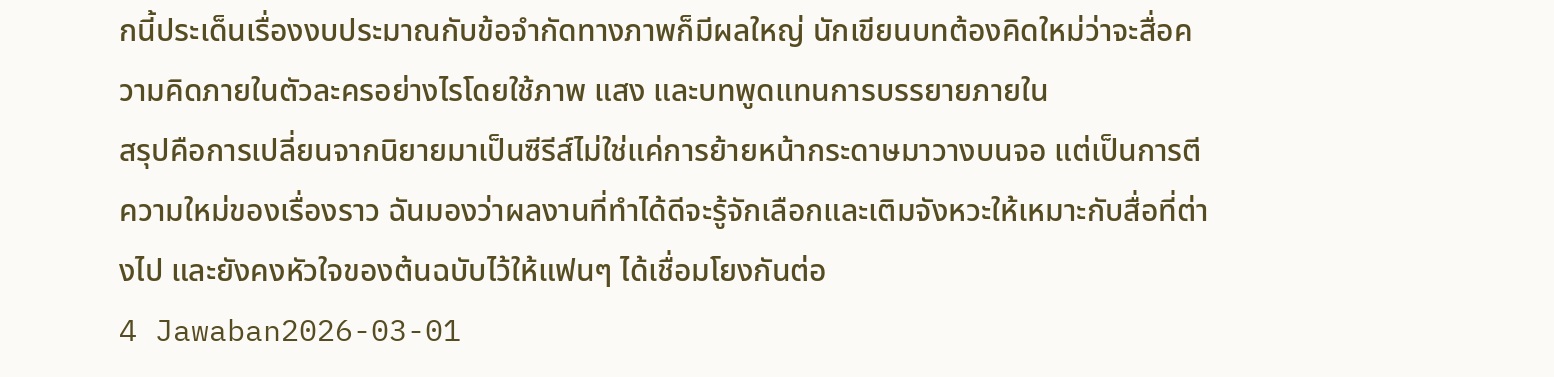กนี้ประเด็นเรื่องงบประมาณกับข้อจำกัดทางภาพก็มีผลใหญ่ นักเขียนบทต้องคิดใหม่ว่าจะสื่อความคิดภายในตัวละครอย่างไรโดยใช้ภาพ แสง และบทพูดแทนการบรรยายภายใน
สรุปคือการเปลี่ยนจากนิยายมาเป็นซีรีส์ไม่ใช่แค่การย้ายหน้ากระดาษมาวางบนจอ แต่เป็นการตีความใหม่ของเรื่องราว ฉันมองว่าผลงานที่ทำได้ดีจะรู้จักเลือกและเติมจังหวะให้เหมาะกับสื่อที่ต่างไป และยังคงหัวใจของต้นฉบับไว้ให้แฟนๆ ได้เชื่อมโยงกันต่อ
4 Jawaban2026-03-01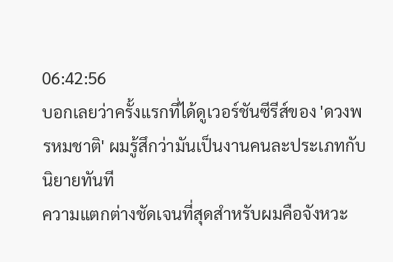06:42:56
บอกเลยว่าครั้งแรกที่ได้ดูเวอร์ชันซีรีส์ของ 'ดวงพรหมชาติ' ผมรู้สึกว่ามันเป็นงานคนละประเภทกับนิยายทันที
ความแตกต่างชัดเจนที่สุดสำหรับผมคือจังหวะ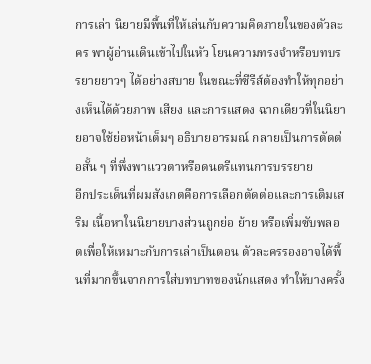การเล่า นิยายมีพื้นที่ให้เล่นกับความคิดภายในของตัวละคร พาผู้อ่านเดินเข้าไปในหัว โยนความทรงจำหรือบทบรรยายยาวๆ ได้อย่างสบาย ในขณะที่ซีรีส์ต้องทำให้ทุกอย่างเห็นได้ด้วยภาพ เสียง และการแสดง ฉากเดียวที่ในนิยายอาจใช้ย่อหน้าเต็มๆ อธิบายอารมณ์ กลายเป็นการตัดต่อสั้น ๆ ที่พึ่งพาแววตาหรือดนตรีแทนการบรรยาย
อีกประเด็นที่ผมสังเกตคือการเลือกตัดต่อและการเติมเสริม เนื้อหาในนิยายบางส่วนถูกย่อ ย้าย หรือเพิ่มซับพลอตเพื่อให้เหมาะกับการเล่าเป็นตอน ตัวละครรองอาจได้พื้นที่มากขึ้นจากการใส่บทบาทของนักแสดง ทำให้บางครั้ง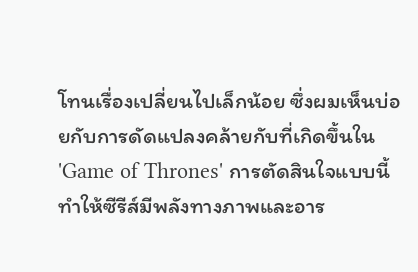โทนเรื่องเปลี่ยนไปเล็กน้อย ซึ่งผมเห็นบ่อยกับการดัดแปลงคล้ายกับที่เกิดขึ้นใน 'Game of Thrones' การตัดสินใจแบบนี้ทำให้ซีรีส์มีพลังทางภาพและอาร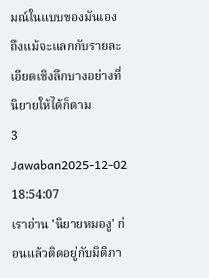มณ์ในแบบของมันเอง ถึงแม้จะแลกกับรายละเอียดเชิงลึกบางอย่างที่นิยายให้ได้ก็ตาม
3 Jawaban2025-12-02 18:54:07
เราอ่าน 'นิยายหมองู' ก่อนแล้วติดอยู่กับมิติภา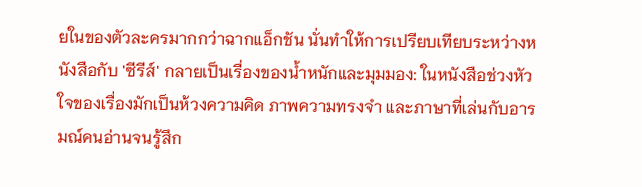ยในของตัวละครมากกว่าฉากแอ็กชัน นั่นทำให้การเปรียบเทียบระหว่างหนังสือกับ 'ซีรีส์' กลายเป็นเรื่องของน้ำหนักและมุมมอง: ในหนังสือช่วงหัวใจของเรื่องมักเป็นห้วงความคิด ภาพความทรงจำ และภาษาที่เล่นกับอารมณ์คนอ่านจนรู้สึก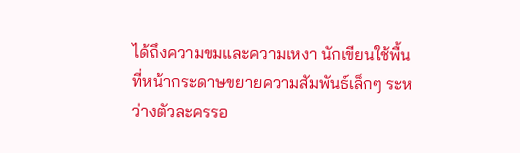ได้ถึงความขมและความเหงา นักเขียนใช้พื้นที่หน้ากระดาษขยายความสัมพันธ์เล็กๆ ระหว่างตัวละครรอ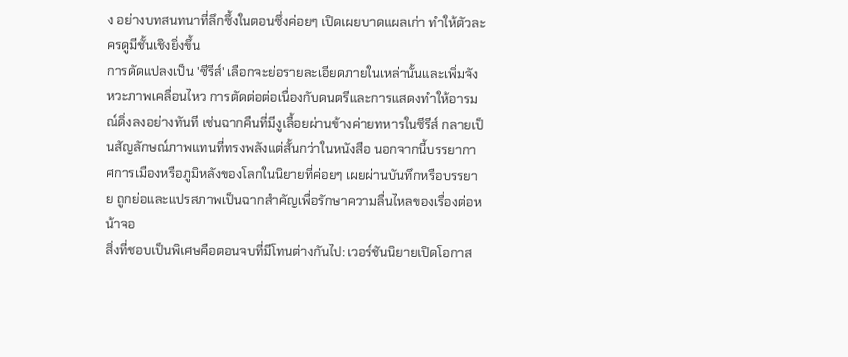ง อย่างบทสนทนาที่ลึกซึ้งในตอนซึ่งค่อยๆ เปิดเผยบาดแผลเก่า ทำให้ตัวละครดูมีชั้นเชิงยิ่งขึ้น
การดัดแปลงเป็น 'ซีรีส์' เลือกจะย่อรายละเอียดภายในเหล่านั้นและเพิ่มจังหวะภาพเคลื่อนไหว การตัดต่อต่อเนื่องกับดนตรีและการแสดงทำให้อารมณ์ดิ่งลงอย่างทันที เช่นฉากคืนที่มีงูเลื้อยผ่านข้างค่ายทหารในซีรีส์ กลายเป็นสัญลักษณ์ภาพแทนที่ทรงพลังแต่สั้นกว่าในหนังสือ นอกจากนี้บรรยากาศการเมืองหรือภูมิหลังของโลกในนิยายที่ค่อยๆ เผยผ่านบันทึกหรือบรรยาย ถูกย่อและแปรสภาพเป็นฉากสำคัญเพื่อรักษาความลื่นไหลของเรื่องต่อหน้าจอ
สิ่งที่ชอบเป็นพิเศษคือตอนจบที่มีโทนต่างกันไป: เวอร์ชันนิยายเปิดโอกาส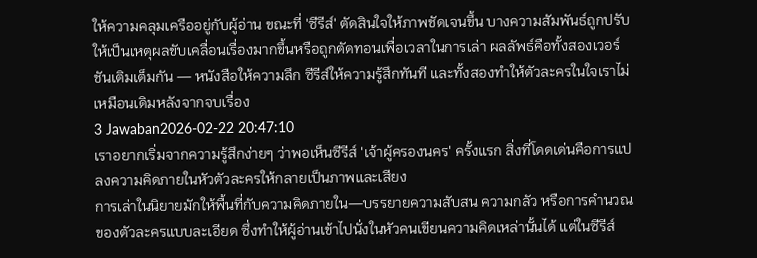ให้ความคลุมเครืออยู่กับผู้อ่าน ขณะที่ 'ซีรีส์' ตัดสินใจให้ภาพชัดเจนขึ้น บางความสัมพันธ์ถูกปรับให้เป็นเหตุผลขับเคลื่อนเรื่องมากขึ้นหรือถูกตัดทอนเพื่อเวลาในการเล่า ผลลัพธ์คือทั้งสองเวอร์ชันเติมเต็มกัน — หนังสือให้ความลึก ซีรีส์ให้ความรู้สึกทันที และทั้งสองทำให้ตัวละครในใจเราไม่เหมือนเดิมหลังจากจบเรื่อง
3 Jawaban2026-02-22 20:47:10
เราอยากเริ่มจากความรู้สึกง่ายๆ ว่าพอเห็นซีรีส์ 'เจ้าผู้ครองนคร' ครั้งแรก สิ่งที่โดดเด่นคือการแปลงความคิดภายในหัวตัวละครให้กลายเป็นภาพและเสียง
การเล่าในนิยายมักให้พื้นที่กับความคิดภายใน—บรรยายความสับสน ความกลัว หรือการคำนวณของตัวละครแบบละเอียด ซึ่งทำให้ผู้อ่านเข้าไปนั่งในหัวคนเขียนความคิดเหล่านั้นได้ แต่ในซีรีส์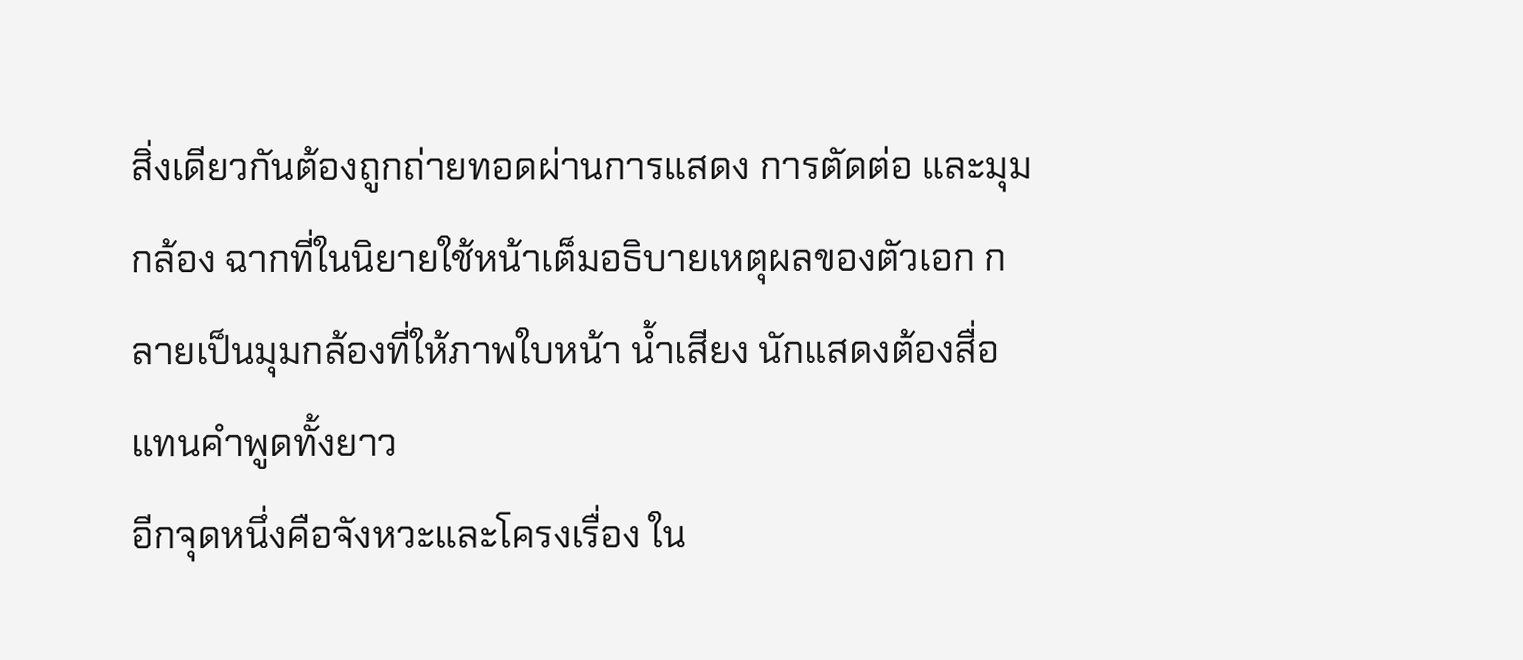สิ่งเดียวกันต้องถูกถ่ายทอดผ่านการแสดง การตัดต่อ และมุมกล้อง ฉากที่ในนิยายใช้หน้าเต็มอธิบายเหตุผลของตัวเอก กลายเป็นมุมกล้องที่ให้ภาพใบหน้า น้ำเสียง นักแสดงต้องสื่อแทนคำพูดทั้งยาว
อีกจุดหนึ่งคือจังหวะและโครงเรื่อง ใน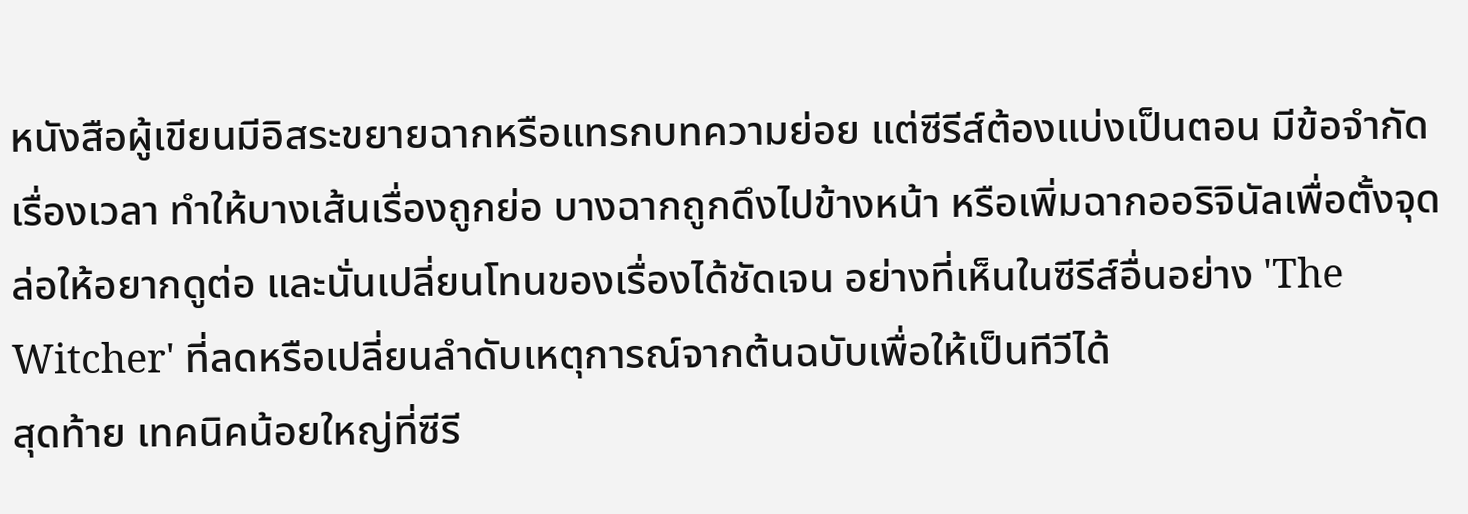หนังสือผู้เขียนมีอิสระขยายฉากหรือแทรกบทความย่อย แต่ซีรีส์ต้องแบ่งเป็นตอน มีข้อจำกัดเรื่องเวลา ทำให้บางเส้นเรื่องถูกย่อ บางฉากถูกดึงไปข้างหน้า หรือเพิ่มฉากออริจินัลเพื่อตั้งจุดล่อให้อยากดูต่อ และนั่นเปลี่ยนโทนของเรื่องได้ชัดเจน อย่างที่เห็นในซีรีส์อื่นอย่าง 'The Witcher' ที่ลดหรือเปลี่ยนลำดับเหตุการณ์จากต้นฉบับเพื่อให้เป็นทีวีได้
สุดท้าย เทคนิคน้อยใหญ่ที่ซีรี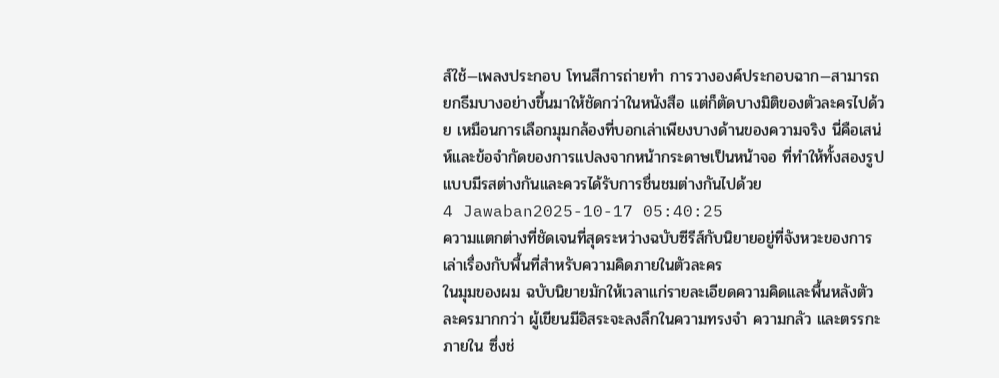ส์ใช้—เพลงประกอบ โทนสีการถ่ายทำ การวางองค์ประกอบฉาก—สามารถยกธีมบางอย่างขึ้นมาให้ชัดกว่าในหนังสือ แต่ก็ตัดบางมิติของตัวละครไปด้วย เหมือนการเลือกมุมกล้องที่บอกเล่าเพียงบางด้านของความจริง นี่คือเสน่ห์และข้อจำกัดของการแปลงจากหน้ากระดาษเป็นหน้าจอ ที่ทำให้ทั้งสองรูปแบบมีรสต่างกันและควรได้รับการชื่นชมต่างกันไปด้วย
4 Jawaban2025-10-17 05:40:25
ความแตกต่างที่ชัดเจนที่สุดระหว่างฉบับซีรีส์กับนิยายอยู่ที่จังหวะของการเล่าเรื่องกับพื้นที่สำหรับความคิดภายในตัวละคร
ในมุมของผม ฉบับนิยายมักให้เวลาแก่รายละเอียดความคิดและพื้นหลังตัวละครมากกว่า ผู้เขียนมีอิสระจะลงลึกในความทรงจำ ความกลัว และตรรกะภายใน ซึ่งช่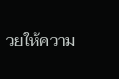วยให้ความ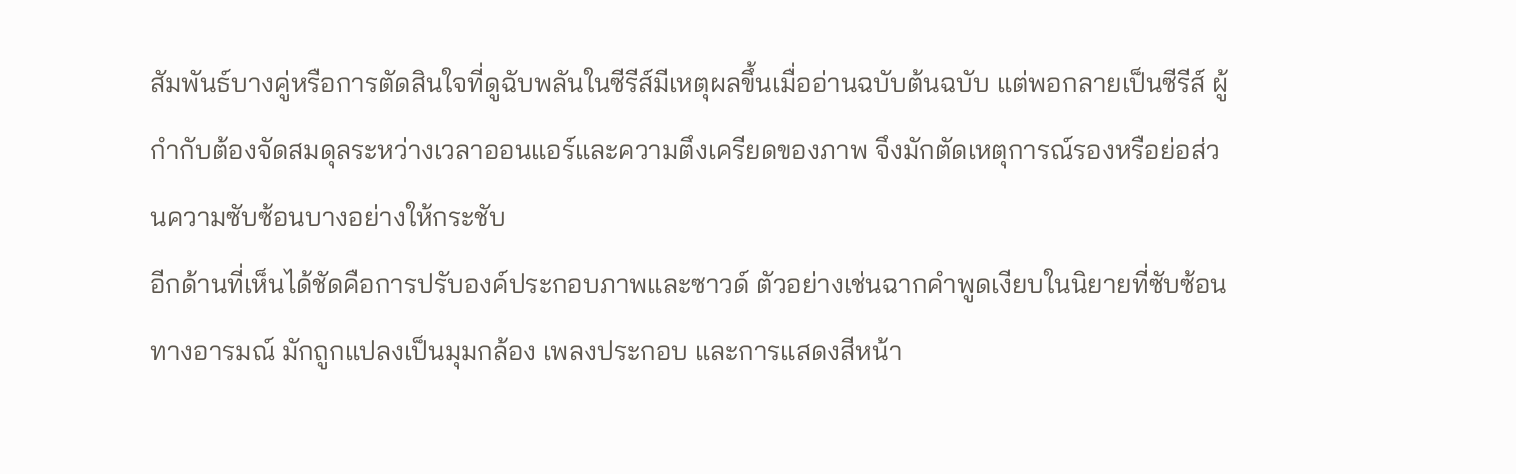สัมพันธ์บางคู่หรือการตัดสินใจที่ดูฉับพลันในซีรีส์มีเหตุผลขึ้นเมื่ออ่านฉบับต้นฉบับ แต่พอกลายเป็นซีรีส์ ผู้กำกับต้องจัดสมดุลระหว่างเวลาออนแอร์และความตึงเครียดของภาพ จึงมักตัดเหตุการณ์รองหรือย่อส่วนความซับซ้อนบางอย่างให้กระชับ
อีกด้านที่เห็นได้ชัดคือการปรับองค์ประกอบภาพและซาวด์ ตัวอย่างเช่นฉากคำพูดเงียบในนิยายที่ซับซ้อนทางอารมณ์ มักถูกแปลงเป็นมุมกล้อง เพลงประกอบ และการแสดงสีหน้า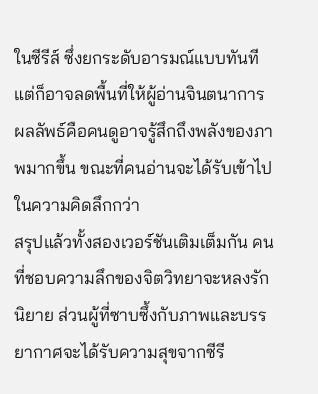ในซีรีส์ ซึ่งยกระดับอารมณ์แบบทันทีแต่ก็อาจลดพื้นที่ให้ผู้อ่านจินตนาการ ผลลัพธ์คือคนดูอาจรู้สึกถึงพลังของภาพมากขึ้น ขณะที่คนอ่านจะได้รับเข้าไปในความคิดลึกกว่า
สรุปแล้วทั้งสองเวอร์ชันเติมเต็มกัน คนที่ชอบความลึกของจิตวิทยาจะหลงรักนิยาย ส่วนผู้ที่ซาบซึ้งกับภาพและบรรยากาศจะได้รับความสุขจากซีรี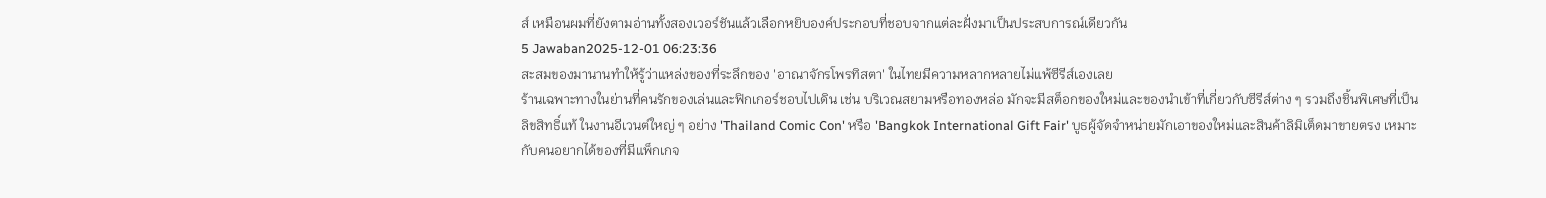ส์ เหมือนผมที่ยังตามอ่านทั้งสองเวอร์ชันแล้วเลือกหยิบองค์ประกอบที่ชอบจากแต่ละฝั่งมาเป็นประสบการณ์เดียวกัน
5 Jawaban2025-12-01 06:23:36
สะสมของมานานทำให้รู้ว่าแหล่งของที่ระลึกของ 'อาณาจักรโพรทิสตา' ในไทยมีความหลากหลายไม่แพ้ซีรีส์เองเลย
ร้านเฉพาะทางในย่านที่คนรักของเล่นและฟิกเกอร์ชอบไปเดิน เช่น บริเวณสยามหรือทองหล่อ มักจะมีสต็อกของใหม่และของนำเข้าที่เกี่ยวกับซีรีส์ต่าง ๆ รวมถึงชิ้นพิเศษที่เป็นลิขสิทธิ์แท้ ในงานอีเวนต์ใหญ่ ๆ อย่าง 'Thailand Comic Con' หรือ 'Bangkok International Gift Fair' บูธผู้จัดจำหน่ายมักเอาของใหม่และสินค้าลิมิเต็ดมาขายตรง เหมาะกับคนอยากได้ของที่มีแพ็กเกจ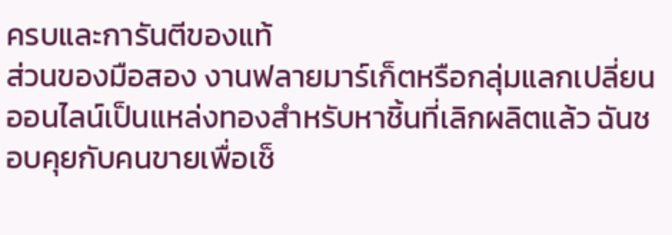ครบและการันตีของแท้
ส่วนของมือสอง งานฟลายมาร์เก็ตหรือกลุ่มแลกเปลี่ยนออนไลน์เป็นแหล่งทองสำหรับหาชิ้นที่เลิกผลิตแล้ว ฉันชอบคุยกับคนขายเพื่อเช็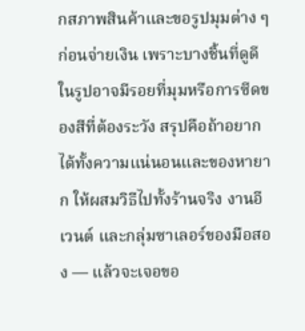กสภาพสินค้าและขอรูปมุมต่าง ๆ ก่อนจ่ายเงิน เพราะบางชิ้นที่ดูดีในรูปอาจมีรอยที่มุมหรือการซีดของสีที่ต้องระวัง สรุปคือถ้าอยากได้ทั้งความแน่นอนและของหายาก ให้ผสมวิธีไปทั้งร้านจริง งานอีเวนต์ และกลุ่มซาเลอร์ของมือสอง — แล้วจะเจอขอ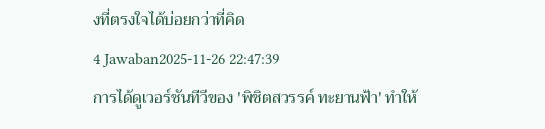งที่ตรงใจได้บ่อยกว่าที่คิด
4 Jawaban2025-11-26 22:47:39
การได้ดูเวอร์ชันทีวีของ 'พิชิตสวรรค์ ทะยานฟ้า' ทำให้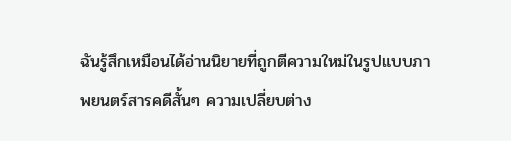ฉันรู้สึกเหมือนได้อ่านนิยายที่ถูกตีความใหม่ในรูปแบบภาพยนตร์สารคดีสั้นๆ ความเปลี่ยบต่าง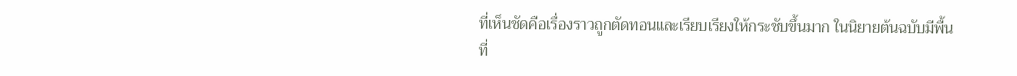ที่เห็นชัดคือเรื่องราวถูกตัดทอนและเรียบเรียงให้กระชับขึ้นมาก ในนิยายต้นฉบับมีพื้นที่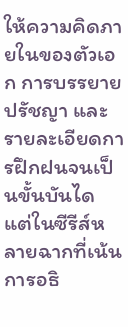ให้ความคิดภายในของตัวเอก การบรรยายปรัชญา และรายละเอียดการฝึกฝนจนเป็นขั้นบันได แต่ในซีรีส์หลายฉากที่เน้นการอธิ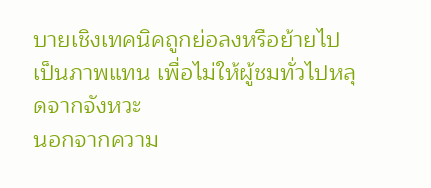บายเชิงเทคนิคถูกย่อลงหรือย้ายไปเป็นภาพแทน เพื่อไม่ให้ผู้ชมทั่วไปหลุดจากจังหวะ
นอกจากความ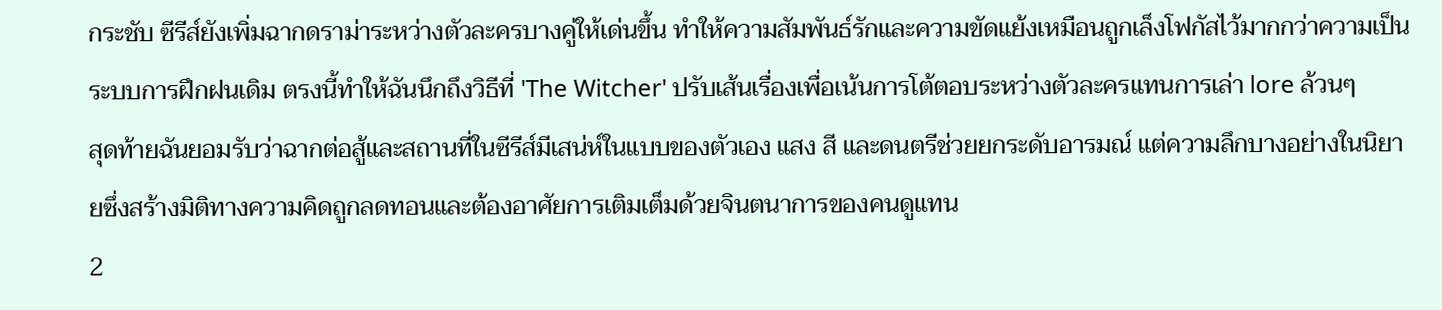กระชับ ซีรีส์ยังเพิ่มฉากดราม่าระหว่างตัวละครบางคู่ให้เด่นขึ้น ทำให้ความสัมพันธ์รักและความขัดแย้งเหมือนถูกเล็งโฟกัสไว้มากกว่าความเป็นระบบการฝึกฝนเดิม ตรงนี้ทำให้ฉันนึกถึงวิธีที่ 'The Witcher' ปรับเส้นเรื่องเพื่อเน้นการโต้ตอบระหว่างตัวละครแทนการเล่า lore ล้วนๆ
สุดท้ายฉันยอมรับว่าฉากต่อสู้และสถานที่ในซีรีส์มีเสน่ห์ในแบบของตัวเอง แสง สี และดนตรีช่วยยกระดับอารมณ์ แต่ความลึกบางอย่างในนิยายซึ่งสร้างมิติทางความคิดถูกลดทอนและต้องอาศัยการเติมเต็มด้วยจินตนาการของคนดูแทน
2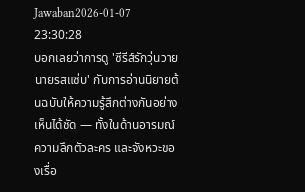Jawaban2026-01-07 23:30:28
บอกเลยว่าการดู 'ซีรีส์รักวุ่นวายนายรสแซ่บ' กับการอ่านนิยายต้นฉบับให้ความรู้สึกต่างกันอย่างเห็นได้ชัด — ทั้งในด้านอารมณ์ ความลึกตัวละคร และจังหวะของเรื่อ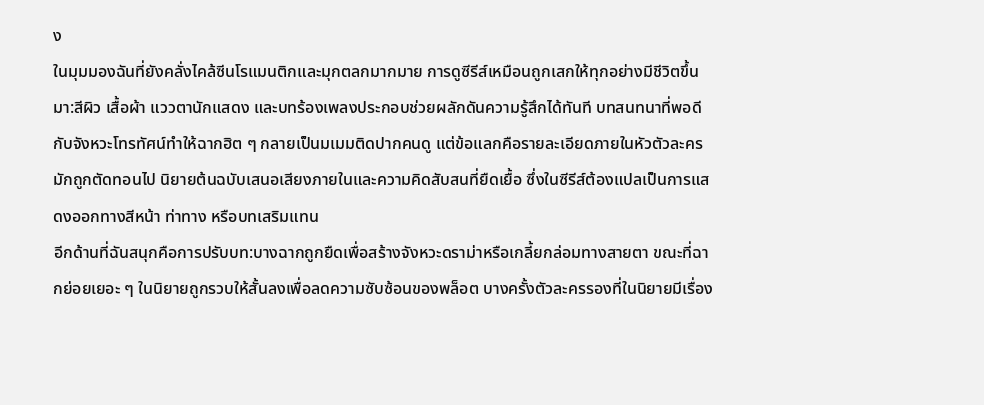ง
ในมุมมองฉันที่ยังคลั่งไคล้ซีนโรแมนติกและมุกตลกมากมาย การดูซีรีส์เหมือนถูกเสกให้ทุกอย่างมีชีวิตขึ้นมา:สีผิว เสื้อผ้า แววตานักแสดง และบทร้องเพลงประกอบช่วยผลักดันความรู้สึกได้ทันที บทสนทนาที่พอดีกับจังหวะโทรทัศน์ทำให้ฉากฮิต ๆ กลายเป็นมเมมติดปากคนดู แต่ข้อแลกคือรายละเอียดภายในหัวตัวละครมักถูกตัดทอนไป นิยายต้นฉบับเสนอเสียงภายในและความคิดสับสนที่ยืดเยื้อ ซึ่งในซีรีส์ต้องแปลเป็นการแสดงออกทางสีหน้า ท่าทาง หรือบทเสริมแทน
อีกด้านที่ฉันสนุกคือการปรับบท:บางฉากถูกยืดเพื่อสร้างจังหวะดราม่าหรือเกลี้ยกล่อมทางสายตา ขณะที่ฉากย่อยเยอะ ๆ ในนิยายถูกรวบให้สั้นลงเพื่อลดความซับซ้อนของพล็อต บางครั้งตัวละครรองที่ในนิยายมีเรื่อง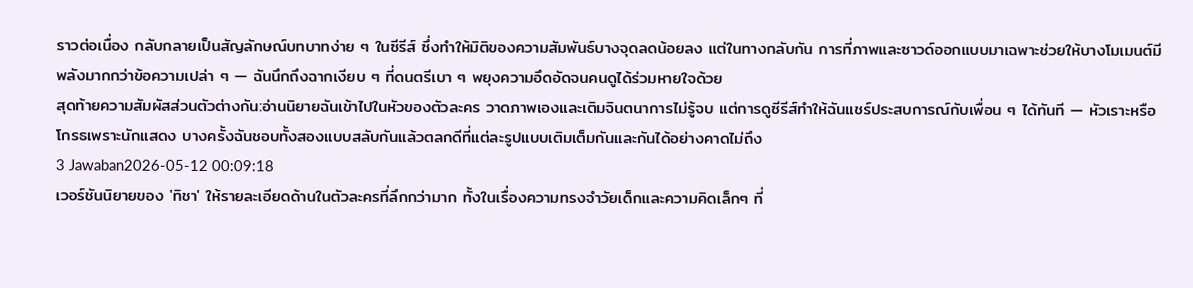ราวต่อเนื่อง กลับกลายเป็นสัญลักษณ์บทบาทง่าย ๆ ในซีรีส์ ซึ่งทำให้มิติของความสัมพันธ์บางจุดลดน้อยลง แต่ในทางกลับกัน การที่ภาพและซาวด์ออกแบบมาเฉพาะช่วยให้บางโมเมนต์มีพลังมากกว่าข้อความเปล่า ๆ — ฉันนึกถึงฉากเงียบ ๆ ที่ดนตรีเบา ๆ พยุงความอึดอัดจนคนดูได้ร่วมหายใจด้วย
สุดท้ายความสัมผัสส่วนตัวต่างกัน:อ่านนิยายฉันเข้าไปในหัวของตัวละคร วาดภาพเองและเติมจินตนาการไม่รู้จบ แต่การดูซีรีส์ทำให้ฉันแชร์ประสบการณ์กับเพื่อน ๆ ได้ทันที — หัวเราะหรือโกรธเพราะนักแสดง บางครั้งฉันชอบทั้งสองแบบสลับกันแล้วตลกดีที่แต่ละรูปแบบเติมเต็มกันและกันได้อย่างคาดไม่ถึง
3 Jawaban2026-05-12 00:09:18
เวอร์ชันนิยายของ 'ทิชา' ให้รายละเอียดด้านในตัวละครที่ลึกกว่ามาก ทั้งในเรื่องความทรงจำวัยเด็กและความคิดเล็กๆ ที่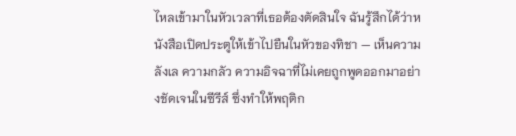ไหลเข้ามาในหัวเวลาที่เธอต้องตัดสินใจ ฉันรู้สึกได้ว่าหนังสือเปิดประตูให้เข้าไปยืนในหัวของทิชา — เห็นความลังเล ความกลัว ความอิจฉาที่ไม่เคยถูกพูดออกมาอย่างชัดเจนในซีรีส์ ซึ่งทำให้พฤติก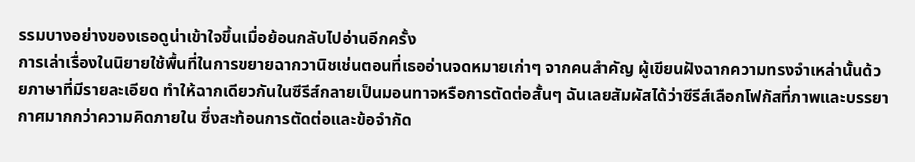รรมบางอย่างของเธอดูน่าเข้าใจขึ้นเมื่อย้อนกลับไปอ่านอีกครั้ง
การเล่าเรื่องในนิยายใช้พื้นที่ในการขยายฉากวานิชเช่นตอนที่เธออ่านจดหมายเก่าๆ จากคนสำคัญ ผู้เขียนฝังฉากความทรงจำเหล่านั้นด้วยภาษาที่มีรายละเอียด ทำให้ฉากเดียวกันในซีรีส์กลายเป็นมอนทาจหรือการตัดต่อสั้นๆ ฉันเลยสัมผัสได้ว่าซีรีส์เลือกโฟกัสที่ภาพและบรรยากาศมากกว่าความคิดภายใน ซึ่งสะท้อนการตัดต่อและข้อจำกัด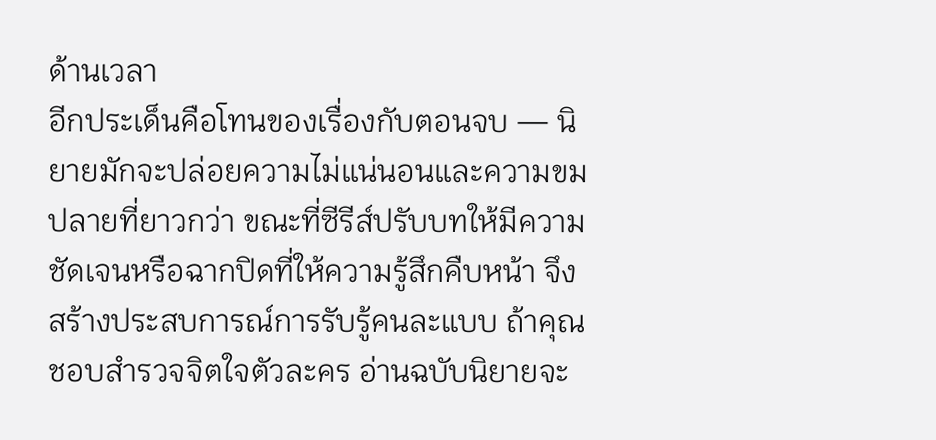ด้านเวลา
อีกประเด็นคือโทนของเรื่องกับตอนจบ — นิยายมักจะปล่อยความไม่แน่นอนและความขมปลายที่ยาวกว่า ขณะที่ซีรีส์ปรับบทให้มีความชัดเจนหรือฉากปิดที่ให้ความรู้สึกคืบหน้า จึงสร้างประสบการณ์การรับรู้คนละแบบ ถ้าคุณชอบสำรวจจิตใจตัวละคร อ่านฉบับนิยายจะ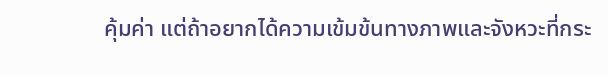คุ้มค่า แต่ถ้าอยากได้ความเข้มข้นทางภาพและจังหวะที่กระ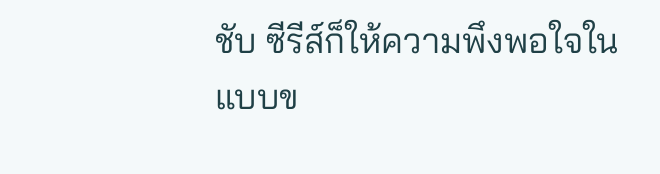ชับ ซีรีส์ก็ให้ความพึงพอใจในแบบข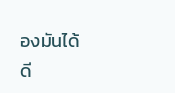องมันได้ดี